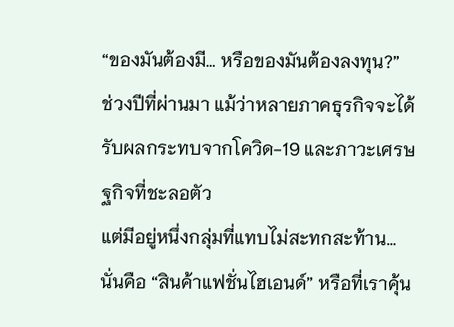“ของมันต้องมี… หรือของมันต้องลงทุน?”
ช่วงปีที่ผ่านมา แม้ว่าหลายภาคธุรกิจจะได้รับผลกระทบจากโควิด-19 และภาวะเศรษฐกิจที่ชะลอตัว
แต่มีอยู่หนึ่งกลุ่มที่แทบไม่สะทกสะท้าน…
นั่นคือ “สินค้าแฟชั่นไฮเอนด์” หรือที่เราคุ้น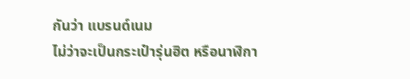กันว่า แบรนด์เนม
ไม่ว่าจะเป็นกระเป๋ารุ่นฮิต หรือนาฬิกา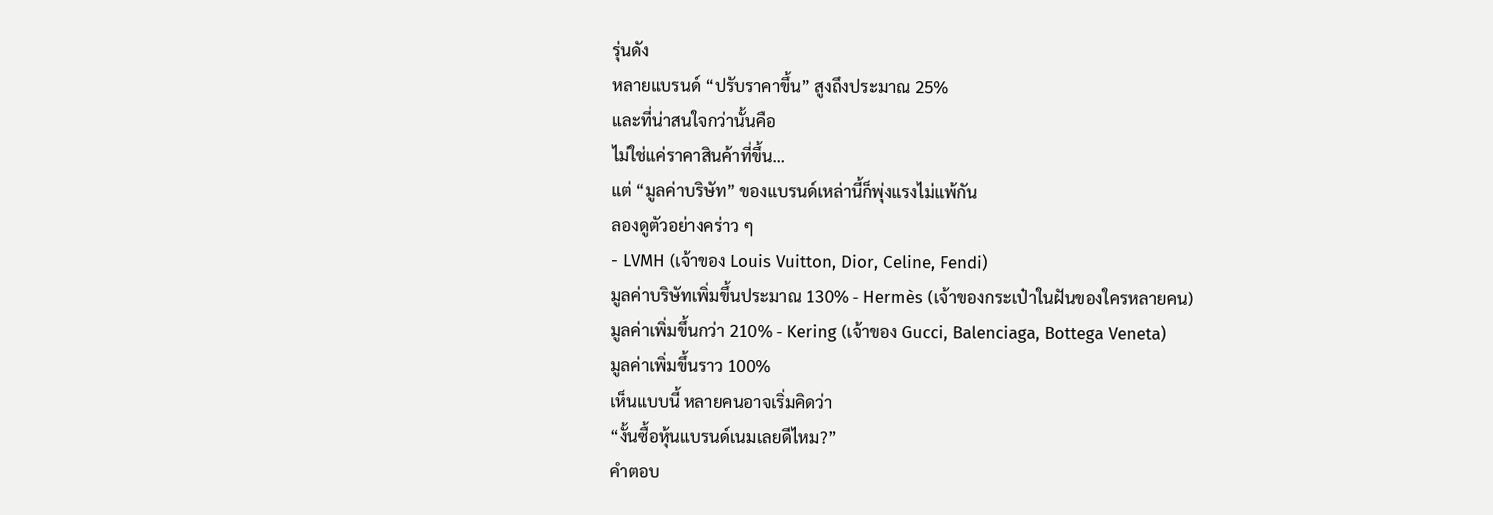รุ่นดัง
หลายแบรนด์ “ปรับราคาขึ้น” สูงถึงประมาณ 25%
และที่น่าสนใจกว่านั้นคือ
ไม่ใช่แค่ราคาสินค้าที่ขึ้น…
แต่ “มูลค่าบริษัท” ของแบรนด์เหล่านี้ก็พุ่งแรงไม่แพ้กัน
ลองดูตัวอย่างคร่าว ๆ
- LVMH (เจ้าของ Louis Vuitton, Dior, Celine, Fendi)
มูลค่าบริษัทเพิ่มขึ้นประมาณ 130% - Hermès (เจ้าของกระเป๋าในฝันของใครหลายคน)
มูลค่าเพิ่มขึ้นกว่า 210% - Kering (เจ้าของ Gucci, Balenciaga, Bottega Veneta)
มูลค่าเพิ่มขึ้นราว 100%
เห็นแบบนี้ หลายคนอาจเริ่มคิดว่า
“งั้นซื้อหุ้นแบรนด์เนมเลยดีไหม?”
คำตอบ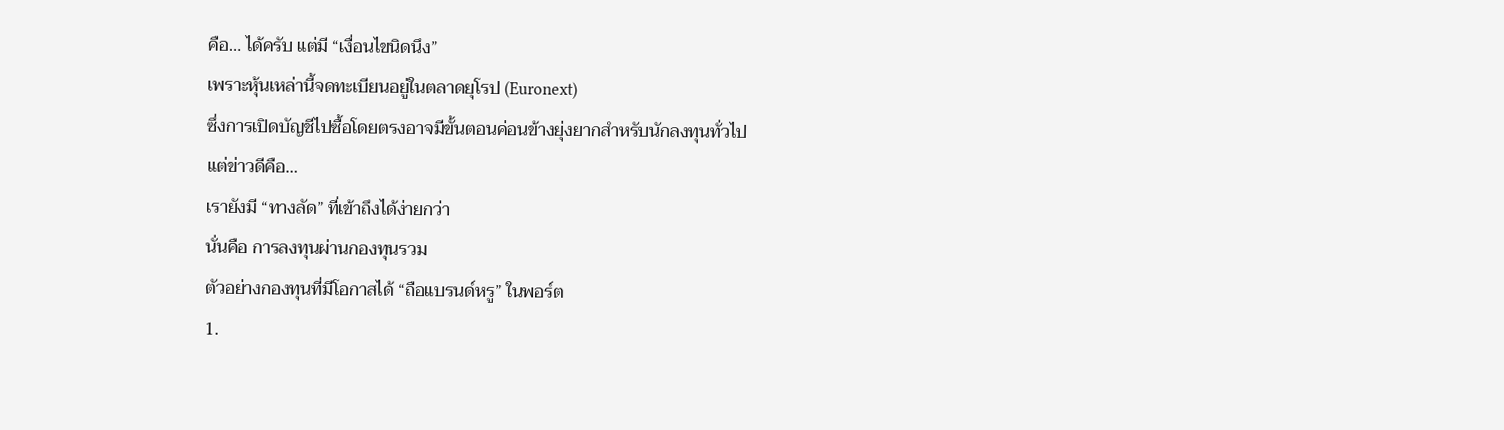คือ… ได้ครับ แต่มี “เงื่อนไขนิดนึง”
เพราะหุ้นเหล่านี้จดทะเบียนอยู่ในตลาดยุโรป (Euronext)
ซึ่งการเปิดบัญชีไปซื้อโดยตรงอาจมีขั้นตอนค่อนข้างยุ่งยากสำหรับนักลงทุนทั่วไป
แต่ข่าวดีคือ…
เรายังมี “ทางลัด” ที่เข้าถึงได้ง่ายกว่า
นั่นคือ การลงทุนผ่านกองทุนรวม
ตัวอย่างกองทุนที่มีโอกาสได้ “ถือแบรนด์หรู” ในพอร์ต
1.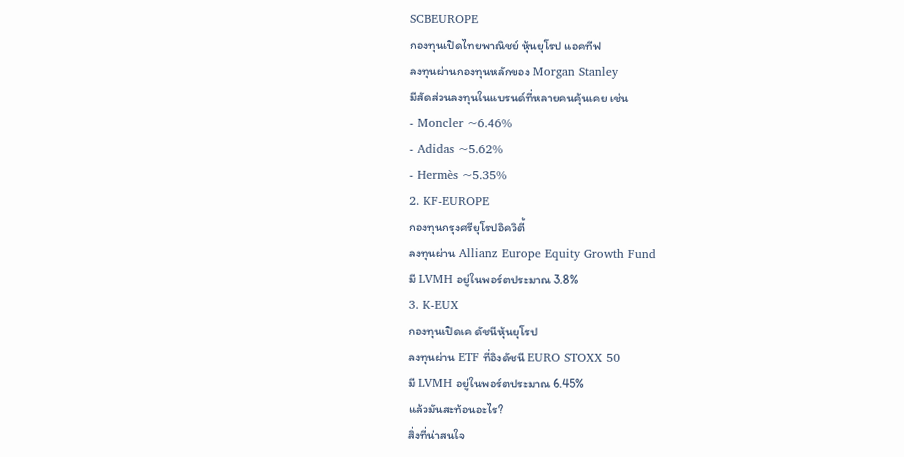SCBEUROPE
กองทุนเปิดไทยพาณิชย์ หุ้นยุโรป แอคทีฟ
ลงทุนผ่านกองทุนหลักของ Morgan Stanley
มีสัดส่วนลงทุนในแบรนด์ที่หลายคนคุ้นเคย เช่น
- Moncler ~6.46%
- Adidas ~5.62%
- Hermès ~5.35%
2. KF-EUROPE
กองทุนกรุงศรียุโรปอิควิตี้
ลงทุนผ่าน Allianz Europe Equity Growth Fund
มี LVMH อยู่ในพอร์ตประมาณ 3.8%
3. K-EUX
กองทุนเปิดเค ดัชนีหุ้นยุโรป
ลงทุนผ่าน ETF ที่อิงดัชนี EURO STOXX 50
มี LVMH อยู่ในพอร์ตประมาณ 6.45%
แล้วมันสะท้อนอะไร?
สิ่งที่น่าสนใจ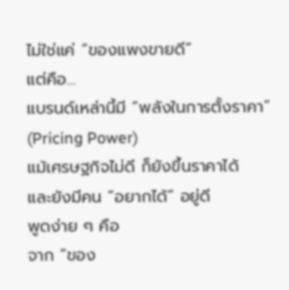ไม่ใช่แค่ “ของแพงขายดี”
แต่คือ…
แบรนด์เหล่านี้มี “พลังในการตั้งราคา” (Pricing Power)
แม้เศรษฐกิจไม่ดี ก็ยังขึ้นราคาได้
และยังมีคน “อยากได้” อยู่ดี
พูดง่าย ๆ คือ
จาก “ของ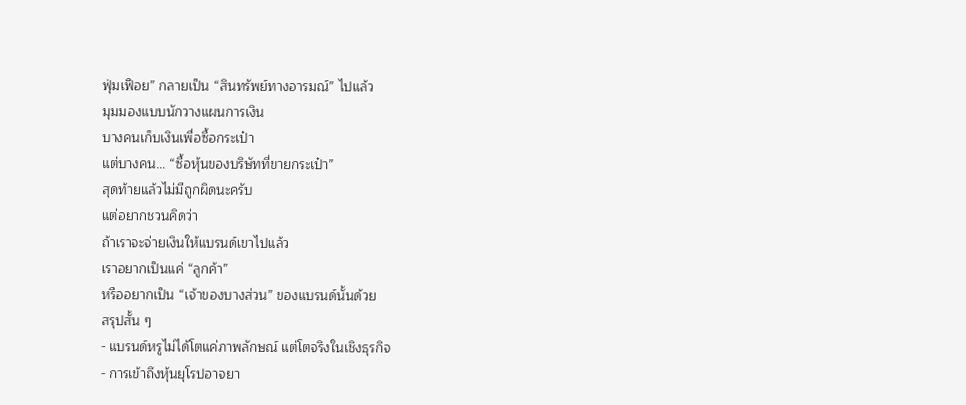ฟุ่มเฟือย” กลายเป็น “สินทรัพย์ทางอารมณ์” ไปแล้ว
มุมมองแบบนักวางแผนการเงิน
บางคนเก็บเงินเพื่อซื้อกระเป๋า
แต่บางคน… “ซื้อหุ้นของบริษัทที่ขายกระเป๋า”
สุดท้ายแล้วไม่มีถูกผิดนะครับ
แต่อยากชวนคิดว่า
ถ้าเราจะจ่ายเงินให้แบรนด์เขาไปแล้ว
เราอยากเป็นแค่ “ลูกค้า”
หรืออยากเป็น “เจ้าของบางส่วน” ของแบรนด์นั้นด้วย
สรุปสั้น ๆ
- แบรนด์หรูไม่ได้โตแค่ภาพลักษณ์ แต่โตจริงในเชิงธุรกิจ
- การเข้าถึงหุ้นยุโรปอาจยา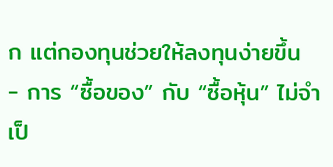ก แต่กองทุนช่วยให้ลงทุนง่ายขึ้น
- การ “ซื้อของ” กับ “ซื้อหุ้น” ไม่จำเป็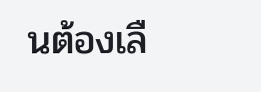นต้องเลื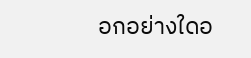อกอย่างใดอ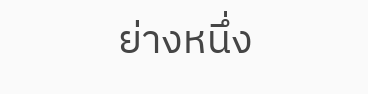ย่างหนึ่ง